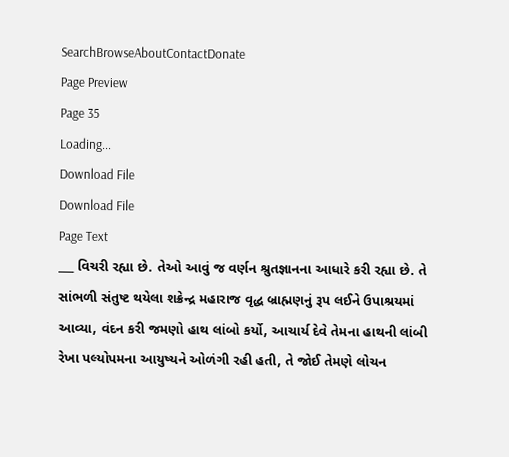SearchBrowseAboutContactDonate
Page Preview
Page 35
Loading...
Download File
Download File
Page Text
___ વિચરી રહ્યા છે. તેઓ આવું જ વર્ણન શ્રુતજ્ઞાનના આધારે કરી રહ્યા છે. તે સાંભળી સંતુષ્ટ થયેલા શક્રેન્દ્ર મહારાજ વૃદ્ધ બ્રાહ્મણનું રૂપ લઈને ઉપાશ્રયમાં આવ્યા, વંદન કરી જમણો હાથ લાંબો કર્યો, આચાર્ય દેવે તેમના હાથની લાંબી રેખા પલ્યોપમના આયુષ્યને ઓળંગી રહી હતી, તે જોઈ તેમણે લોચન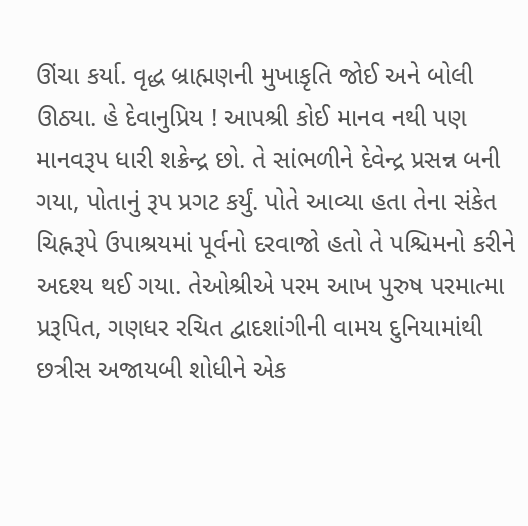ઊંચા કર્યા. વૃદ્ધ બ્રાહ્મણની મુખાકૃતિ જોઈ અને બોલી ઊઠ્યા. હે દેવાનુપ્રિય ! આપશ્રી કોઈ માનવ નથી પણ માનવરૂપ ધારી શક્રેન્દ્ર છો. તે સાંભળીને દેવેન્દ્ર પ્રસન્ન બની ગયા, પોતાનું રૂપ પ્રગટ કર્યું. પોતે આવ્યા હતા તેના સંકેત ચિહ્નરૂપે ઉપાશ્રયમાં પૂર્વનો દરવાજો હતો તે પશ્ચિમનો કરીને અદશ્ય થઈ ગયા. તેઓશ્રીએ પરમ આખ પુરુષ પરમાત્મા પ્રરૂપિત, ગણધર રચિત દ્વાદશાંગીની વામય દુનિયામાંથી છત્રીસ અજાયબી શોધીને એક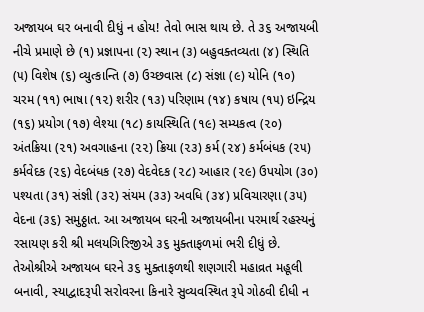અજાયબ ઘર બનાવી દીધું ન હોય! તેવો ભાસ થાય છે. તે ૩૬ અજાયબી નીચે પ્રમાણે છે (૧) પ્રજ્ઞાપના (૨) સ્થાન (૩) બહુવક્તવ્યતા (૪) સ્થિતિ (૫) વિશેષ (૬) વ્યુત્કાન્તિ (૭) ઉચ્છવાસ (૮) સંજ્ઞા (૯) યોનિ (૧૦) ચરમ (૧૧) ભાષા (૧૨) શરીર (૧૩) પરિણામ (૧૪) કષાય (૧૫) ઇન્દ્રિય (૧૬) પ્રયોગ (૧૭) લેશ્યા (૧૮) કાયસ્થિતિ (૧૯) સમ્યકત્વ (૨૦) અંતક્રિયા (૨૧) અવગાહના (૨૨) ક્રિયા (૨૩) કર્મ (૨૪) કર્મબંધક (૨૫) કર્મવેદક (૨૬) વેદબંધક (૨૭) વેદવેદક (૨૮) આહાર (૨૯) ઉપયોગ (૩૦) પશ્યતા (૩૧) સંજ્ઞી (૩૨) સંયમ (૩૩) અવધિ (૩૪) પ્રવિચારણા (૩૫) વેદના (૩૬) સમુઠ્ઠાત. આ અજાયબ ઘરની અજાયબીના પરમાર્થ રહસ્યનું રસાયણ કરી શ્રી મલયગિરિજીએ ૩૬ મુક્તાફળમાં ભરી દીધું છે. તેઓશ્રીએ અજાયબ ઘરને ૩૬ મુક્તાફળથી શણગારી મહાવ્રત મહૂલી બનાવી, સ્યાદ્વાદરૂપી સરોવરના કિનારે સુવ્યવસ્થિત રૂપે ગોઠવી દીધી ન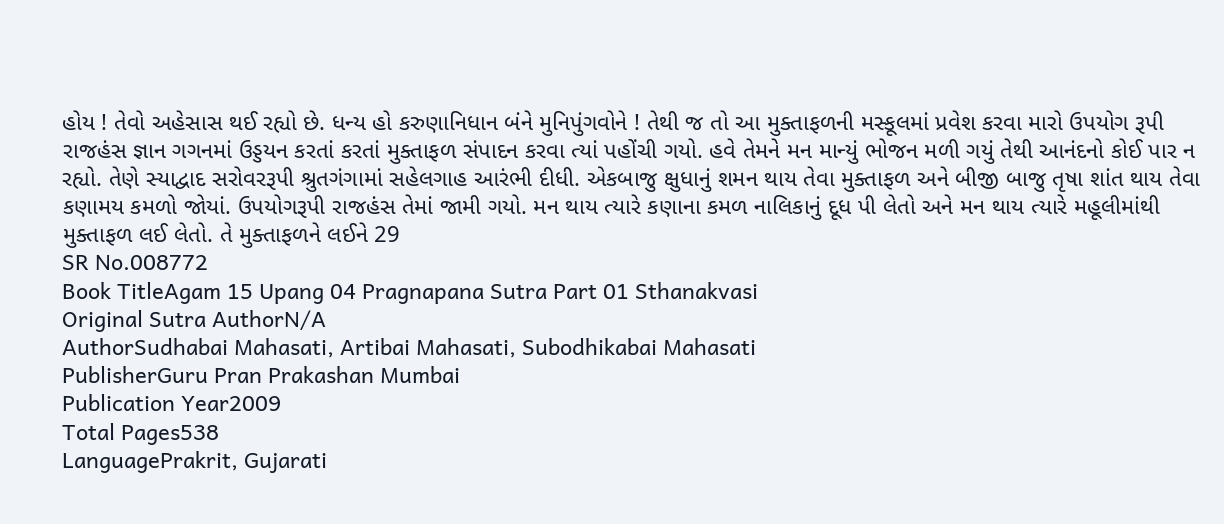હોય ! તેવો અહેસાસ થઈ રહ્યો છે. ધન્ય હો કરુણાનિધાન બંને મુનિપુંગવોને ! તેથી જ તો આ મુક્તાફળની મસ્કૂલમાં પ્રવેશ કરવા મારો ઉપયોગ રૂપી રાજહંસ જ્ઞાન ગગનમાં ઉડ્ડયન કરતાં કરતાં મુક્તાફળ સંપાદન કરવા ત્યાં પહોંચી ગયો. હવે તેમને મન માન્યું ભોજન મળી ગયું તેથી આનંદનો કોઈ પાર ન રહ્યો. તેણે સ્યાદ્વાદ સરોવરરૂપી શ્રુતગંગામાં સહેલગાહ આરંભી દીધી. એકબાજુ ક્ષુધાનું શમન થાય તેવા મુક્તાફળ અને બીજી બાજુ તૃષા શાંત થાય તેવા કણામય કમળો જોયાં. ઉપયોગરૂપી રાજહંસ તેમાં જામી ગયો. મન થાય ત્યારે કણાના કમળ નાલિકાનું દૂધ પી લેતો અને મન થાય ત્યારે મહૂલીમાંથી મુક્તાફળ લઈ લેતો. તે મુક્તાફળને લઈને 29
SR No.008772
Book TitleAgam 15 Upang 04 Pragnapana Sutra Part 01 Sthanakvasi
Original Sutra AuthorN/A
AuthorSudhabai Mahasati, Artibai Mahasati, Subodhikabai Mahasati
PublisherGuru Pran Prakashan Mumbai
Publication Year2009
Total Pages538
LanguagePrakrit, Gujarati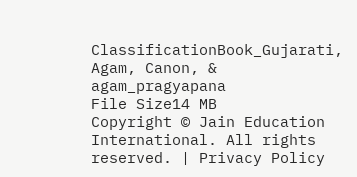ClassificationBook_Gujarati, Agam, Canon, & agam_pragyapana
File Size14 MB
Copyright © Jain Education International. All rights reserved. | Privacy Policy